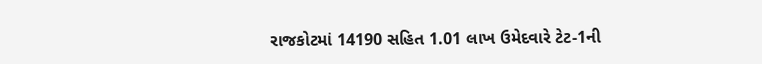રાજકોટમાં 14190 સહિત 1.01 લાખ ઉમેદવારે ટેટ-1ની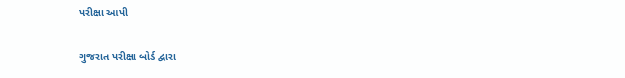પરીક્ષા આપી

ગુજરાત પરીક્ષા બોર્ડ દ્વારા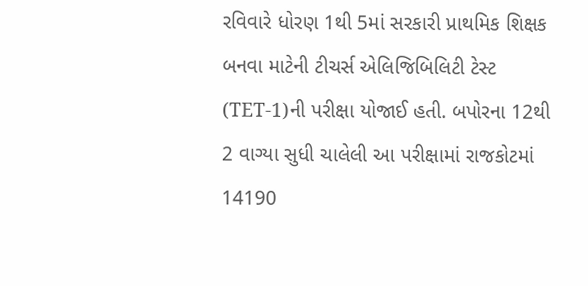રવિવારે ધોરણ 1થી 5માં સરકારી પ્રાથમિક શિક્ષક બનવા માટેની ટીચર્સ એલિજિબિલિટી ટેસ્ટ (TET-1)ની પરીક્ષા યોજાઈ હતી. બપોરના 12થી 2 વાગ્યા સુધી ચાલેલી આ પરીક્ષામાં રાજકોટમાં 14190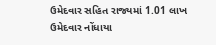ઉમેદવાર સહિત રાજ્યમાં 1.01 લાખ ઉમેદવાર નોંધાયા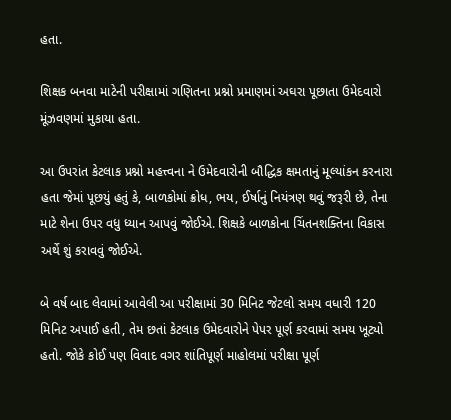હતા.

શિક્ષક બનવા માટેની પરીક્ષામાં ગણિતના પ્રશ્નો પ્રમાણમાં અઘરા પૂછાતા ઉમેદવારો મૂંઝવણમાં મુકાયા હતા.

આ ઉપરાંત કેટલાક પ્રશ્નો મહત્ત્વના ને ઉમેદવારોની બૌદ્ધિક ક્ષમતાનું મૂલ્યાંકન કરનારા હતા જેમાં પૂછયું હતું કે, બાળકોમાં ક્રોધ, ભય, ઈર્ષાનું નિયંત્રણ થવું જરૂરી છે, તેના માટે શેના ઉપર વધુ ધ્યાન આપવું જોઈએ. શિક્ષકે બાળકોના ચિંતનશક્તિના વિકાસ અર્થે શું કરાવવું જોઈએ.

બે વર્ષ બાદ લેવામાં આવેલી આ પરીક્ષામાં 30 મિનિટ જેટલો સમય વધારી 120 મિનિટ અપાઈ હતી, તેમ છતાં કેટલાક ઉમેદવારોને પેપર પૂર્ણ કરવામાં સમય ખૂટ્યો હતો. જોકે કોઈ પણ વિવાદ વગર શાંતિપૂર્ણ માહોલમાં પરીક્ષા પૂર્ણ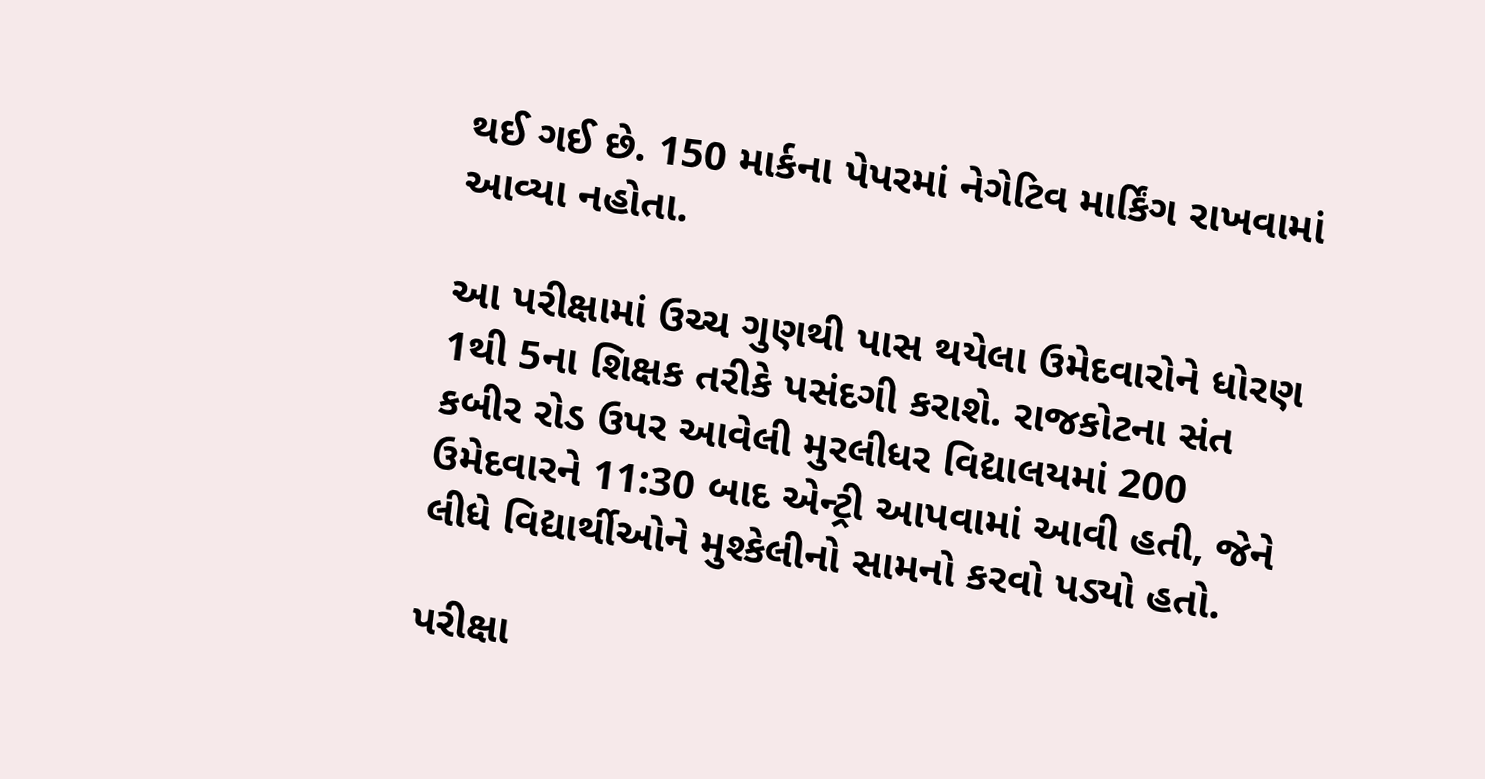થઈ ગઈ છે. 150 માર્કના પેપરમાં નેગેટિવ માર્કિંગ રાખવામાં આવ્યા નહોતા.

આ પરીક્ષામાં ઉચ્ચ ગુણથી પાસ થયેલા ઉમેદવારોને ધોરણ 1થી 5ના શિક્ષક તરીકે પસંદગી કરાશે. રાજકોટના સંત કબીર રોડ ઉપર આવેલી મુરલીધર વિદ્યાલયમાં 200 ઉમેદવારને 11:30 બાદ એન્ટ્રી આપવામાં આવી હતી, જેને લીધે વિદ્યાર્થીઓને મુશ્કેલીનો સામનો કરવો પડ્યો હતો.

પરીક્ષા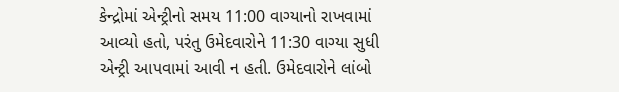કેન્દ્રોમાં એન્ટ્રીનો સમય 11:00 વાગ્યાનો રાખવામાં આવ્યો હતો, પરંતુ ઉમેદવારોને 11:30 વાગ્યા સુધી એન્ટ્રી આપવામાં આવી ન હતી. ઉમેદવારોને લાંબો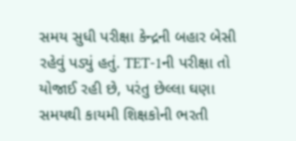સમય સુધી પરીક્ષા કેન્દ્રની બહાર બેસી રહેવું પડ્યું હતું. TET-1ની પરીક્ષા તો યોજાઈ રહી છે, પરંતુ છેલ્લા ઘણા સમયથી કાયમી શિક્ષકોની ભરતી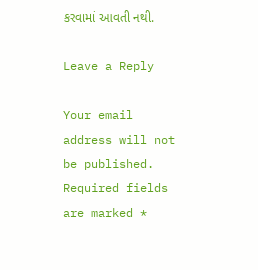કરવામાં આવતી નથી.

Leave a Reply

Your email address will not be published. Required fields are marked *